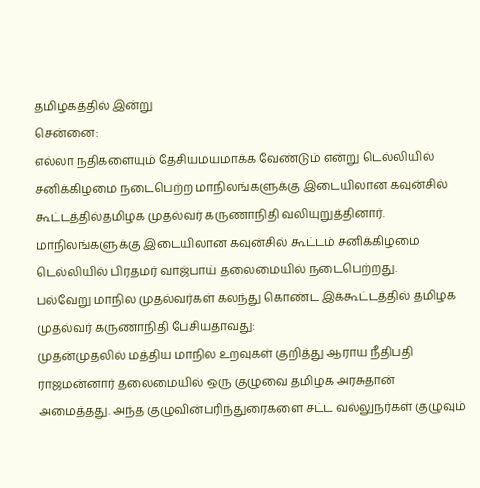தமிழகத்தில் இன்று
சென்னை:
எல்லா நதிகளையும் தேசியமயமாக்க வேண்டும் என்று டெல்லியில் சனிக்கிழமை நடைபெற்ற மாநிலங்களுக்கு இடையிலான கவுன்சில் கூட்டத்தில்தமிழக முதல்வர் கருணாநிதி வலியுறுத்தினார்.
மாநிலங்களுக்கு இடையிலான கவுன்சில் கூட்டம் சனிக்கிழமை டெல்லியில் பிரதமர் வாஜ்பாய் தலைமையில் நடைபெற்றது.
பல்வேறு மாநில முதல்வர்கள் கலந்து கொண்ட இக்கூட்டத்தில் தமிழக முதல்வர் கருணாநிதி பேசியதாவது:
முதன்முதலில் மத்திய மாநில உறவுகள் குறித்து ஆராய நீதிபதி ராஜமன்னார் தலைமையில் ஒரு குழுவை தமிழக அரசுதான் அமைத்தது. அந்த குழுவின்பரிந்துரைகளை சட்ட வல்லுநர்கள் குழுவும்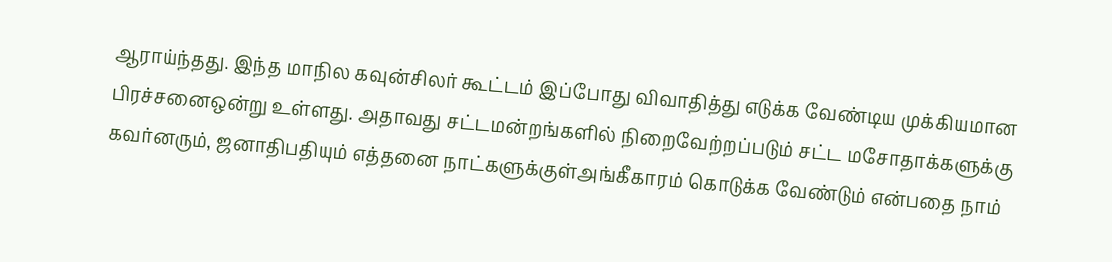ஆராய்ந்தது. இந்த மாநில கவுன்சிலர் கூட்டம் இப்போது விவாதித்து எடுக்க வேண்டிய முக்கியமான பிரச்சனைஒன்று உள்ளது. அதாவது சட்டமன்றங்களில் நிறைவேற்றப்படும் சட்ட மசோதாக்களுக்கு கவர்னரும், ஜனாதிபதியும் எத்தனை நாட்களுக்குள்அங்கீகாரம் கொடுக்க வேண்டும் என்பதை நாம்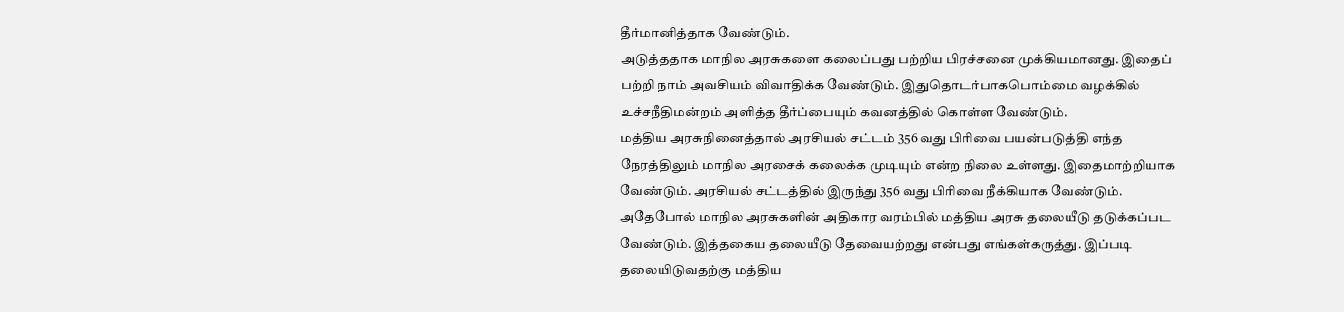தீர்மானித்தாக வேண்டும்.
அடுத்ததாக மாநில அரசுகளை கலைப்பது பற்றிய பிரச்சனை முக்கியமானது. இதைப் பற்றி நாம் அவசியம் விவாதிக்க வேண்டும். இதுதொடர்பாகபொம்மை வழக்கில் உச்சநீதிமன்றம் அளித்த தீர்ப்பையும் கவனத்தில் கொள்ள வேண்டும்.
மத்திய அரசுநினைத்தால் அரசியல் சட்டம் 356 வது பிரிவை பயன்படுத்தி எந்த நேரத்திலும் மாநில அரசைக் கலைக்க முடியும் என்ற நிலை உள்ளது. இதைமாற்றியாக வேண்டும். அரசியல் சட்டத்தில் இருந்து 356 வது பிரிவை நீக்கியாக வேண்டும்.
அதேபோல் மாநில அரசுகளின் அதிகார வரம்பில் மத்திய அரசு தலையீடு தடுக்கப்பட வேண்டும். இத்தகைய தலையீடு தேவையற்றது என்பது எங்கள்கருத்து. இப்படி தலையிடுவதற்கு மத்திய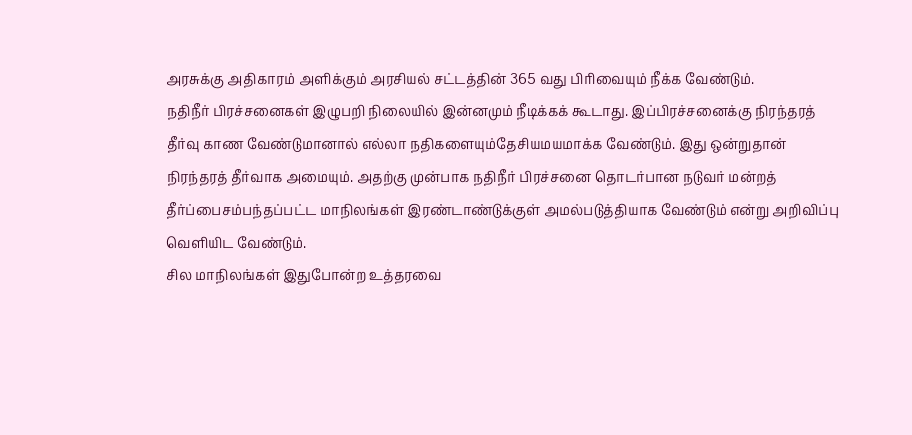அரசுக்கு அதிகாரம் அளிக்கும் அரசியல் சட்டத்தின் 365 வது பிரிவையும் நீக்க வேண்டும்.
நதிநீர் பிரச்சனைகள் இழுபறி நிலையில் இன்னமும் நீடிக்கக் கூடாது. இப்பிரச்சனைக்கு நிரந்தரத் தீர்வு காண வேண்டுமானால் எல்லா நதிகளையும்தேசியமயமாக்க வேண்டும். இது ஒன்றுதான் நிரந்தரத் தீர்வாக அமையும். அதற்கு முன்பாக நதிநீர் பிரச்சனை தொடர்பான நடுவர் மன்றத் தீர்ப்பைசம்பந்தப்பட்ட மாநிலங்கள் இரண்டாண்டுக்குள் அமல்படுத்தியாக வேண்டும் என்று அறிவிப்பு வெளியிட வேண்டும்.
சில மாநிலங்கள் இதுபோன்ற உத்தரவை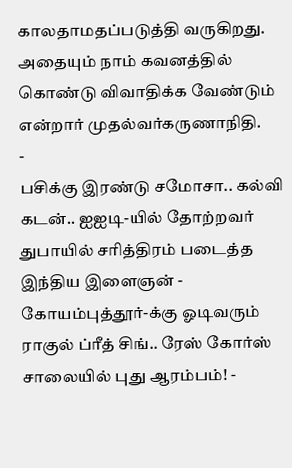காலதாமதப்படுத்தி வருகிறது. அதையும் நாம் கவனத்தில் கொண்டு விவாதிக்க வேண்டும் என்றார் முதல்வர்கருணாநிதி.
-
பசிக்கு இரண்டு சமோசா.. கல்வி கடன்.. ஐஐடி-யில் தோற்றவர் துபாயில் சரித்திரம் படைத்த இந்திய இளைஞன் -
கோயம்புத்தூர்-க்கு ஓடிவரும் ராகுல் ப்ரீத் சிங்.. ரேஸ் கோர்ஸ் சாலையில் புது ஆரம்பம்! -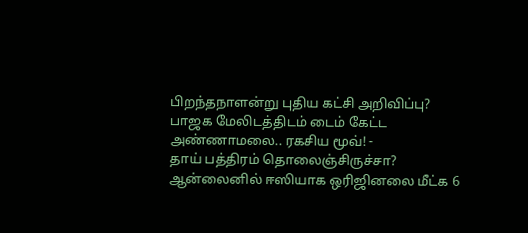பிறந்தநாளன்று புதிய கட்சி அறிவிப்பு? பாஜக மேலிடத்திடம் டைம் கேட்ட அண்ணாமலை.. ரகசிய மூவ்! -
தாய் பத்திரம் தொலைஞ்சிருச்சா? ஆன்லைனில் ஈஸியாக ஒரிஜினலை மீட்க 6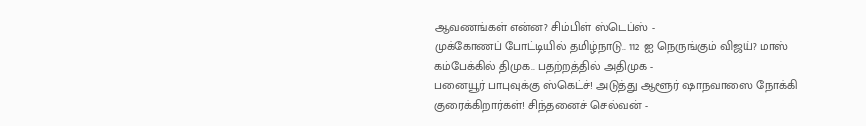ஆவணங்கள் என்ன? சிம்பிள் ஸ்டெப்ஸ் -
முக்கோணப் போட்டியில் தமிழ்நாடு.. 112 ஐ நெருங்கும் விஜய்? மாஸ் கம்பேக்கில் திமுக.. பதற்றத்தில் அதிமுக -
பனையூர் பாபுவுக்கு ஸ்கெட்ச்! அடுத்து ஆளூர் ஷாநவாஸை நோக்கி குரைக்கிறார்கள்! சிந்தனைச் செல்வன் -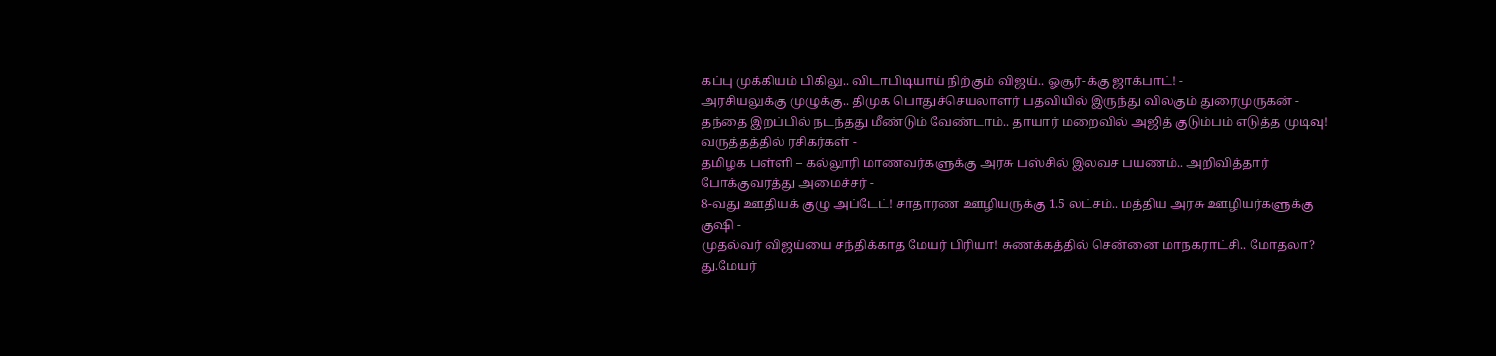கப்பு முக்கியம் பிகிலு.. விடாபிடியாய் நிற்கும் விஜய்.. ஓசூர்-க்கு ஜாக்பாட்! -
அரசியலுக்கு முழுக்கு.. திமுக பொதுச்செயலாளர் பதவியில் இருந்து விலகும் துரைமுருகன் -
தந்தை இறப்பில் நடந்தது மீண்டும் வேண்டாம்.. தாயார் மறைவில் அஜித் குடும்பம் எடுத்த முடிவு! வருத்தத்தில் ரசிகர்கள் -
தமிழக பள்ளி – கல்லூரி மாணவர்களுக்கு அரசு பஸ்சில் இலவச பயணம்.. அறிவித்தார் போக்குவரத்து அமைச்சர் -
8-வது ஊதியக் குழு அப்டேட்! சாதாரண ஊழியருக்கு 1.5 லட்சம்.. மத்திய அரசு ஊழியர்களுக்கு குஷி -
முதல்வர் விஜய்யை சந்திக்காத மேயர் பிரியா! சுணக்கத்தில் சென்னை மாநகராட்சி.. மோதலா? து.மேயர்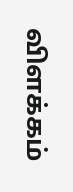விளக்கம்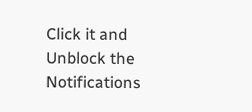Click it and Unblock the Notifications